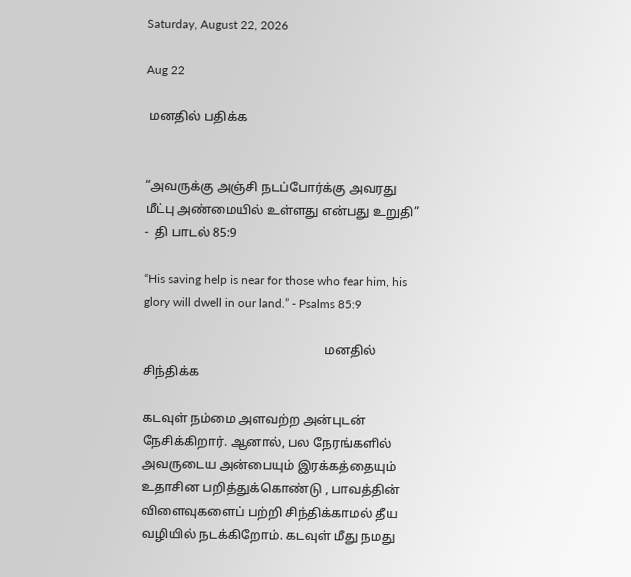Saturday, August 22, 2026

Aug 22

 மனதில் பதிக்க


“அவருக்கு அஞ்சி நடப்போர்க்கு அவரது மீட்பு அண்மையில் உள்ளது என்பது உறுதி” -  தி பாடல் 85:9

“His saving help is near for those who fear him, his glory will dwell in our land.” - Psalms 85:9

                                                          மனதில் சிந்திக்க

கடவுள் நம்மை அளவற்ற அன்புடன் நேசிக்கிறார். ஆனால், பல நேரங்களில் அவருடைய அன்பையும் இரக்கத்தையும் உதாசின பறித்துக்கொண்டு , பாவத்தின் விளைவுகளைப் பற்றி சிந்திக்காமல் தீய வழியில் நடக்கிறோம். கடவுள் மீது நமது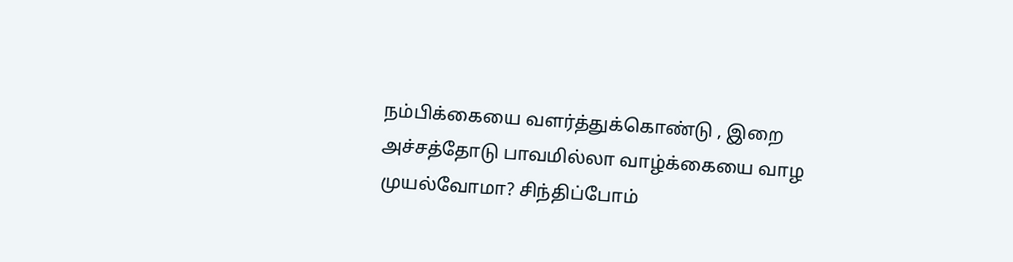நம்பிக்கையை வளர்த்துக்கொண்டு , இறை அச்சத்தோடு பாவமில்லா வாழ்க்கையை வாழ முயல்வோமா? சிந்திப்போம்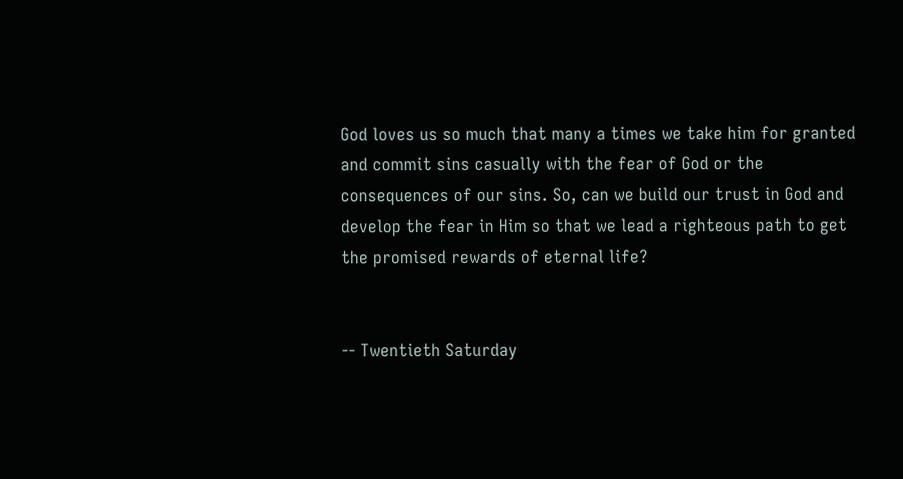God loves us so much that many a times we take him for granted and commit sins casually with the fear of God or the consequences of our sins. So, can we build our trust in God and develop the fear in Him so that we lead a righteous path to get the promised rewards of eternal life?


-- Twentieth Saturday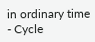in ordinary time - Cycle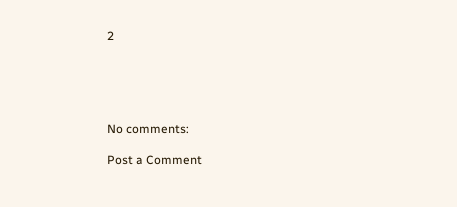2





No comments:

Post a Comment